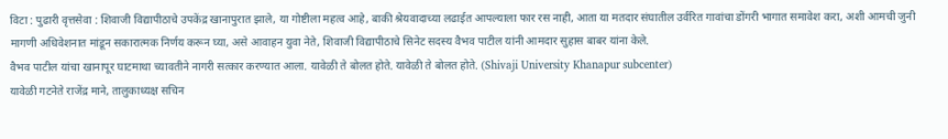विटा : पुढारी वृत्तसेवा : शिवाजी विद्यापीठाचे उपकेंद्र खानापुरात झाले, या गोष्टीला महत्व आहे, बाकी श्रेयवादाच्या लढाईत आपल्याला फार रस नाही, आता या मतदार संघातील उर्वरित गावांचा डोंगरी भागात समावेश करा, अशी आमची जुनी मागणी अधिवेशनात मांडून सकारात्मक निर्णय करून घ्या, असे आवाहन युवा नेते, शिवाजी विद्यापीठाचे सिनेट सदस्य वैभव पाटील यांनी आमदार सुहास बाबर यांना केले.
वैभव पाटील यांचा खानापूर घाटमाथा च्यावतीने नागरी सत्कार करण्यात आला. यावेळी ते बोलत होते. यावेळी ते बोलत होते. (Shivaji University Khanapur subcenter)
यावेळी गटनेते राजेंद्र माने, तालुकाध्यक्ष सचिन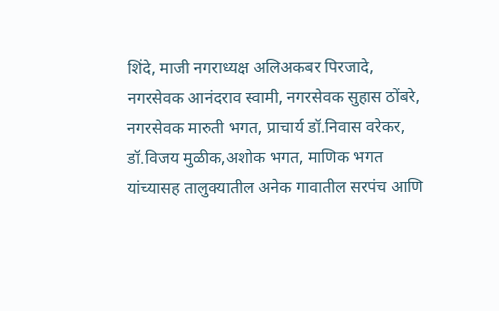शिंदे, माजी नगराध्यक्ष अलिअकबर पिरजादे, नगरसेवक आनंदराव स्वामी, नगरसेवक सुहास ठोंबरे, नगरसेवक मारुती भगत, प्राचार्य डॉ.निवास वरेकर, डॉ.विजय मुळीक,अशोक भगत, माणिक भगत यांच्यासह तालुक्यातील अनेक गावातील सरपंच आणि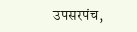उपसरपंच,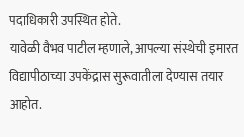पदाधिकारी उपस्थित होते.
यावेळी वैभव पाटील म्हणाले, आपल्या संस्थेची इमारत विद्यापीठाच्या उपकेंद्रास सुरूवातीला देण्यास तयार आहोत.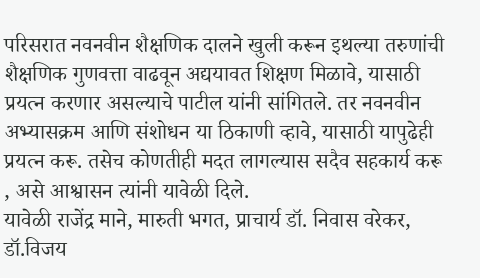परिसरात नवनवीन शैक्षणिक दालने खुली करून इथल्या तरुणांची शैक्षणिक गुणवत्ता वाढवून अद्ययावत शिक्षण मिळावे, यासाठी प्रयत्न करणार असल्याचे पाटील यांनी सांगितले. तर नवनवीन अभ्यासक्रम आणि संशोधन या ठिकाणी व्हावे, यासाठी यापुढेही प्रयत्न करू. तसेच कोणतीही मदत लागल्यास सदैव सहकार्य करू , असे आश्वासन त्यांनी यावेळी दिले.
यावेळी राजेंद्र माने, मारुती भगत, प्राचार्य डॉ. निवास वरेकर, डॉ.विजय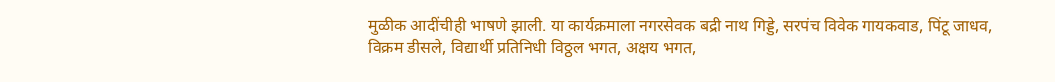मुळीक आदींचीही भाषणे झाली. या कार्यक्रमाला नगरसेवक बद्री नाथ गिड्डे, सरपंच विवेक गायकवाड, पिंटू जाधव, विक्रम डीसले, विद्यार्थी प्रतिनिधी विठ्ठल भगत, अक्षय भगत,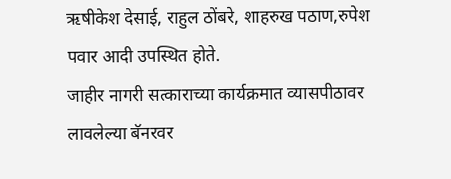ऋषीकेश देसाई, राहुल ठोंबरे, शाहरुख पठाण,रुपेश पवार आदी उपस्थित होते.
जाहीर नागरी सत्काराच्या कार्यक्रमात व्यासपीठावर लावलेल्या बॅनरवर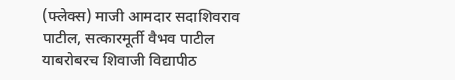(फ्लेक्स) माजी आमदार सदाशिवराव पाटील, सत्कारमूर्ती वैभव पाटील याबरोबरच शिवाजी विद्यापीठ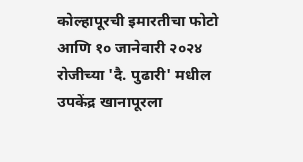कोल्हापूरची इमारतीचा फोटो आणि १० जानेवारी २०२४ रोजीच्या 'दै. पुढारी' मधील उपकेंद्र खानापूरला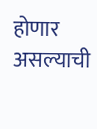होणार असल्याची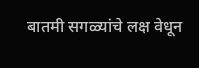बातमी सगळ्यांचे लक्ष वेधून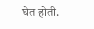घेत होती.